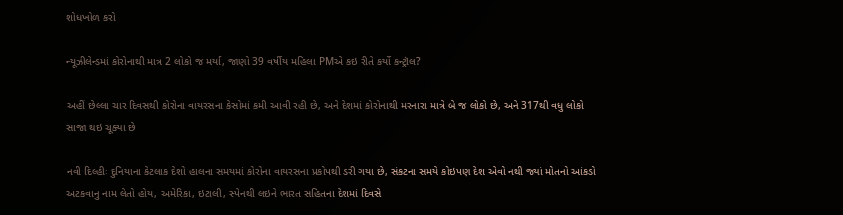શોધખોળ કરો

ન્યૂઝીલેન્ડમાં કોરોનાથી માત્ર 2 લોકો જ મર્યા, જાણો 39 વર્ષીય મહિલા PMએ કઇ રીતે કર્યો કન્ટ્રૉલ?

અહીં છેલ્લા ચાર દિવસથી કોરોના વાયરસના કેસોમાં કમી આવી રહી છે, અને દેશમાં કોરોનાથી મરનારા માત્રે બે જ લોકો છે, અને 317થી વધુ લોકો સાજા થઇ ચૂક્યા છે

નવી દિલ્હીઃ દુનિયાના કેટલાક દેશો હાલના સમયમાં કોરોના વાયરસના પ્રકોપથી ડરી ગયા છે, સંકટના સમયે કોઇપણ દેશ એવો નથી જ્યાં મોતનો આંકડો અટકવાનુ નામ લેતો હોય, અમેરિકા, ઇટાલી, સ્પેનથી લઇને ભારત સહિતના દેશમાં દિવસે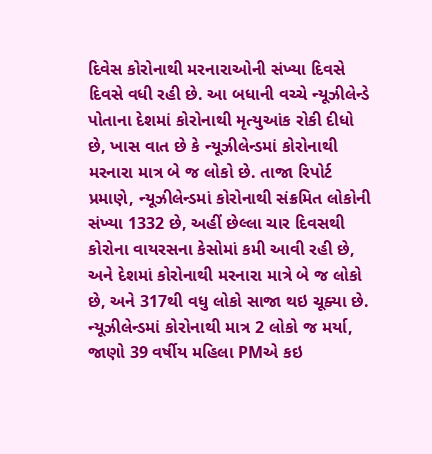દિવેસ કોરોનાથી મરનારાઓની સંખ્યા દિવસે દિવસે વધી રહી છે. આ બધાની વચ્ચે ન્યૂઝીલેન્ડે પોતાના દેશમાં કોરોનાથી મૃત્યુઆંક રોકી દીધો છે, ખાસ વાત છે કે ન્યૂઝીલેન્ડમાં કોરોનાથી મરનારા માત્ર બે જ લોકો છે. તાજા રિપોર્ટ પ્રમાણે, ન્યૂઝીલેન્ડમાં કોરોનાથી સંક્રમિત લોકોની સંખ્યા 1332 છે, અહીં છેલ્લા ચાર દિવસથી કોરોના વાયરસના કેસોમાં કમી આવી રહી છે, અને દેશમાં કોરોનાથી મરનારા માત્રે બે જ લોકો છે, અને 317થી વધુ લોકો સાજા થઇ ચૂક્યા છે. ન્યૂઝીલેન્ડમાં કોરોનાથી માત્ર 2 લોકો જ મર્યા, જાણો 39 વર્ષીય મહિલા PMએ કઇ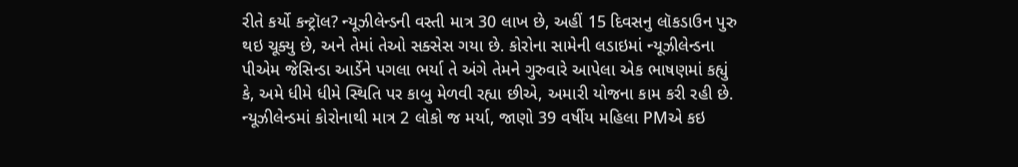રીતે કર્યો કન્ટ્રૉલ? ન્યૂઝીલેન્ડની વસ્તી માત્ર 30 લાખ છે, અહીં 15 દિવસનુ લૉકડાઉન પુરુ થઇ ચૂક્યુ છે, અને તેમાં તેઓ સક્સેસ ગયા છે. કોરોના સામેની લડાઇમાં ન્યૂઝીલેન્ડના પીએમ જેસિન્ડા આર્ડેને પગલા ભર્યા તે અંગે તેમને ગુરુવારે આપેલા એક ભાષણમાં કહ્યું કે, અમે ધીમે ધીમે સ્થિતિ પર કાબુ મેળવી રહ્યા છીએ, અમારી યોજના કામ કરી રહી છે.
ન્યૂઝીલેન્ડમાં કોરોનાથી માત્ર 2 લોકો જ મર્યા, જાણો 39 વર્ષીય મહિલા PMએ કઇ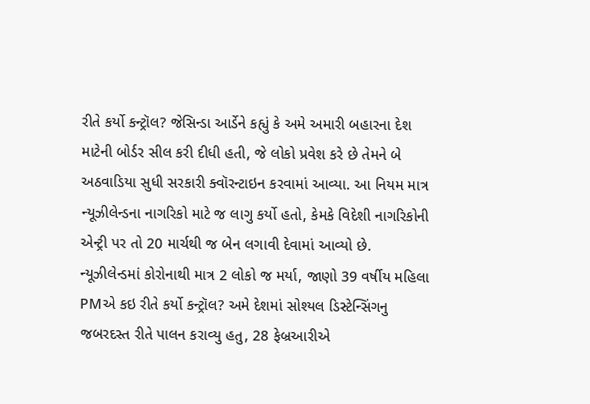રીતે કર્યો કન્ટ્રૉલ? જેસિન્ડા આર્ડેને કહ્યું કે અમે અમારી બહારના દેશ માટેની બોર્ડર સીલ કરી દીધી હતી, જે લોકો પ્રવેશ કરે છે તેમને બે અઠવાડિયા સુધી સરકારી ક્વૉરન્ટાઇન કરવામાં આવ્યા. આ નિયમ માત્ર ન્યૂઝીલેન્ડના નાગરિકો માટે જ લાગુ કર્યો હતો, કેમકે વિદેશી નાગરિકોની એન્ટ્રી પર તો 20 માર્ચથી જ બેન લગાવી દેવામાં આવ્યો છે. ન્યૂઝીલેન્ડમાં કોરોનાથી માત્ર 2 લોકો જ મર્યા, જાણો 39 વર્ષીય મહિલા PMએ કઇ રીતે કર્યો કન્ટ્રૉલ? અમે દેશમાં સોશ્યલ ડિસ્ટેન્સિંગનુ જબરદસ્ત રીતે પાલન કરાવ્યુ હતુ, 28 ફેબ્રઆરીએ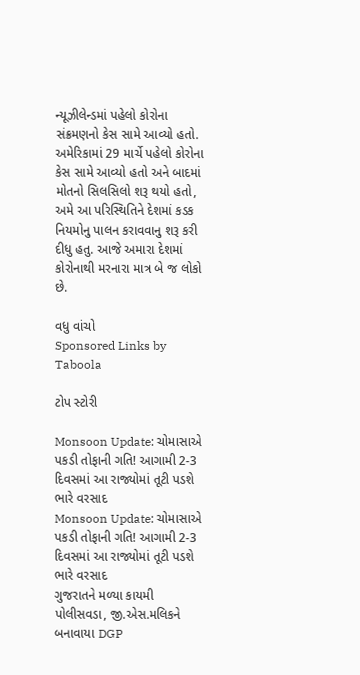ન્યૂઝીલેન્ડમાં પહેલો કોરોના સંક્રમણનો કેસ સામે આવ્યો હતો. અમેરિકામાં 29 માર્ચે પહેલો કોરોના કેસ સામે આવ્યો હતો અને બાદમાં મોતનો સિલસિલો શરૂ થયો હતો, અમે આ પરિસ્થિતિને દેશમાં કડક નિયમોનુ પાલન કરાવવાનુ શરૂ કરી દીધુ હતુ. આજે અમારા દેશમાં કોરોનાથી મરનારા માત્ર બે જ લોકો છે.

વધુ વાંચો
Sponsored Links by Taboola

ટોપ સ્ટોરી

Monsoon Update: ચોમાસાએ પકડી તોફાની ગતિ! આગામી 2-3 દિવસમાં આ રાજ્યોમાં તૂટી પડશે ભારે વરસાદ
Monsoon Update: ચોમાસાએ પકડી તોફાની ગતિ! આગામી 2-3 દિવસમાં આ રાજ્યોમાં તૂટી પડશે ભારે વરસાદ
ગુજરાતને મળ્યા કાયમી પોલીસવડા, જી.એસ.મલિકને બનાવાયા DGP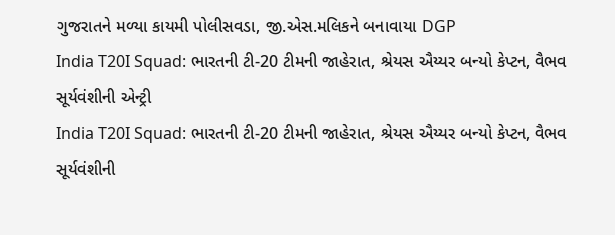ગુજરાતને મળ્યા કાયમી પોલીસવડા, જી.એસ.મલિકને બનાવાયા DGP
India T20I Squad: ભારતની ટી-20 ટીમની જાહેરાત, શ્રેયસ ઐય્યર બન્યો કેપ્ટન, વૈભવ સૂર્યવંશીની એન્ટ્રી
India T20I Squad: ભારતની ટી-20 ટીમની જાહેરાત, શ્રેયસ ઐય્યર બન્યો કેપ્ટન, વૈભવ સૂર્યવંશીની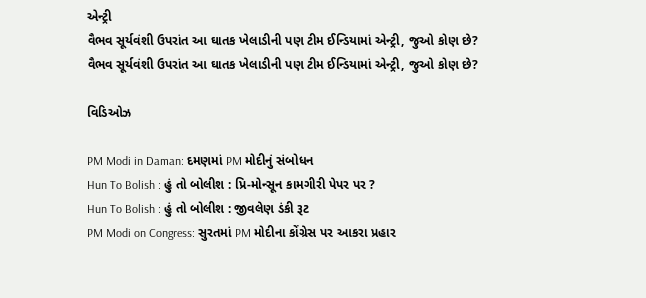એન્ટ્રી
વૈભવ સૂર્યવંશી ઉપરાંત આ ઘાતક ખેલાડીની પણ ટીમ ઈન્ડિયામાં એન્ટ્રી, જુઓ કોણ છે?
વૈભવ સૂર્યવંશી ઉપરાંત આ ઘાતક ખેલાડીની પણ ટીમ ઈન્ડિયામાં એન્ટ્રી, જુઓ કોણ છે?

વિડિઓઝ

PM Modi in Daman: દમણમાં PM મોદીનું સંબોધન
Hun To Bolish : હું તો બોલીશ : પ્રિ-મોન્સૂન કામગીરી પેપર પર ?
Hun To Bolish : હું તો બોલીશ : જીવલેણ ડંકી રૂટ
PM Modi on Congress: સુરતમાં PM મોદીના કોંગ્રેસ પર આકરા પ્રહાર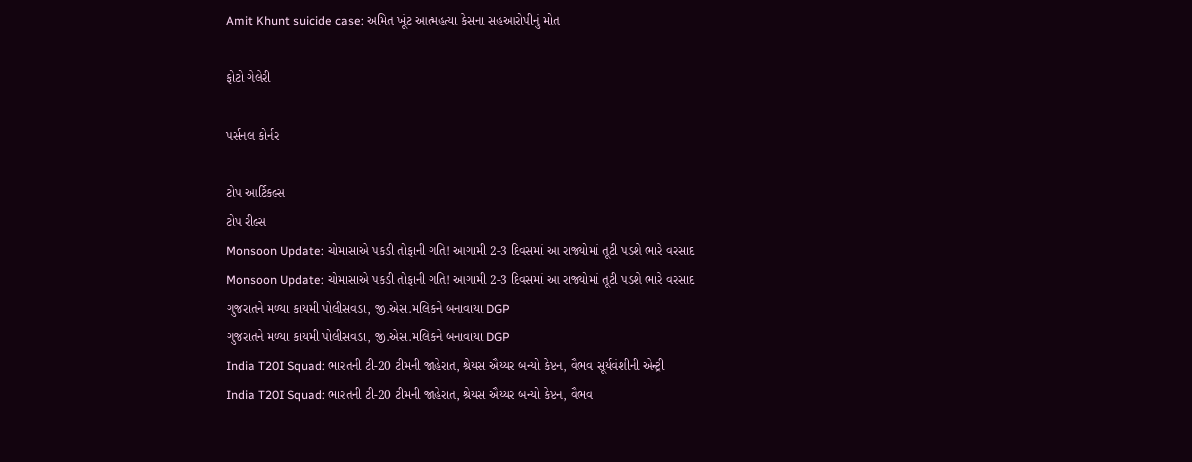Amit Khunt suicide case: અમિત ખૂંટ આત્મહત્યા કેસના સહઆરોપીનું મોત

ફોટો ગેલેરી

પર્સનલ કોર્નર

ટોપ આર્ટિકલ્સ
ટોપ રીલ્સ
Monsoon Update: ચોમાસાએ પકડી તોફાની ગતિ! આગામી 2-3 દિવસમાં આ રાજ્યોમાં તૂટી પડશે ભારે વરસાદ
Monsoon Update: ચોમાસાએ પકડી તોફાની ગતિ! આગામી 2-3 દિવસમાં આ રાજ્યોમાં તૂટી પડશે ભારે વરસાદ
ગુજરાતને મળ્યા કાયમી પોલીસવડા, જી.એસ.મલિકને બનાવાયા DGP
ગુજરાતને મળ્યા કાયમી પોલીસવડા, જી.એસ.મલિકને બનાવાયા DGP
India T20I Squad: ભારતની ટી-20 ટીમની જાહેરાત, શ્રેયસ ઐય્યર બન્યો કેપ્ટન, વૈભવ સૂર્યવંશીની એન્ટ્રી
India T20I Squad: ભારતની ટી-20 ટીમની જાહેરાત, શ્રેયસ ઐય્યર બન્યો કેપ્ટન, વૈભવ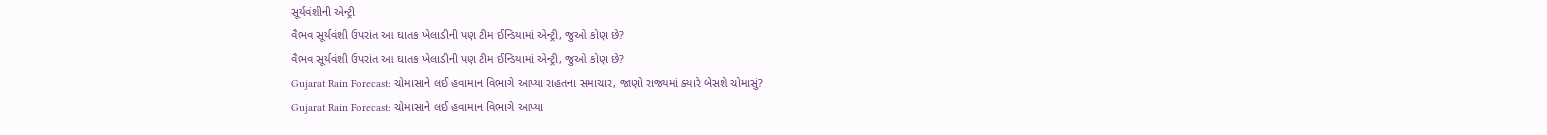સૂર્યવંશીની એન્ટ્રી
વૈભવ સૂર્યવંશી ઉપરાંત આ ઘાતક ખેલાડીની પણ ટીમ ઈન્ડિયામાં એન્ટ્રી, જુઓ કોણ છે?
વૈભવ સૂર્યવંશી ઉપરાંત આ ઘાતક ખેલાડીની પણ ટીમ ઈન્ડિયામાં એન્ટ્રી, જુઓ કોણ છે?
Gujarat Rain Forecast: ચોમાસાને લઈ હવામાન વિભાગે આપ્યા રાહતના સમાચાર, જાણો રાજ્યમાં ક્યારે બેસશે ચોમાસું?
Gujarat Rain Forecast: ચોમાસાને લઈ હવામાન વિભાગે આપ્યા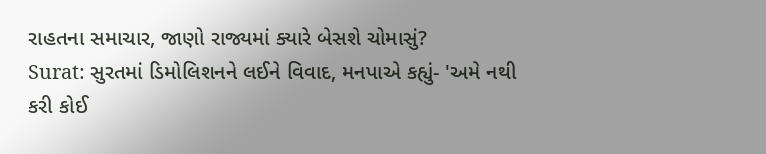રાહતના સમાચાર, જાણો રાજ્યમાં ક્યારે બેસશે ચોમાસું?
Surat: સુરતમાં ડિમોલિશનને લઈને વિવાદ, મનપાએ કહ્યું- 'અમે નથી કરી કોઈ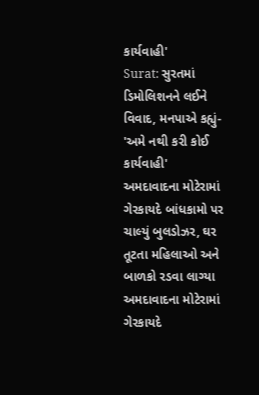કાર્યવાહી'
Surat: સુરતમાં ડિમોલિશનને લઈને વિવાદ, મનપાએ કહ્યું- 'અમે નથી કરી કોઈ કાર્યવાહી'
અમદાવાદના મોટેરામાં ગેરકાયદે બાંધકામો પર ચાલ્યું બુલડોઝર, ઘર તૂટતા મહિલાઓ અને બાળકો રડવા લાગ્યા
અમદાવાદના મોટેરામાં ગેરકાયદે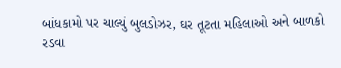બાંધકામો પર ચાલ્યું બુલડોઝર, ઘર તૂટતા મહિલાઓ અને બાળકો રડવા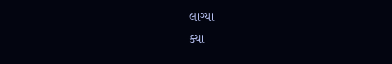લાગ્યા
ક્યા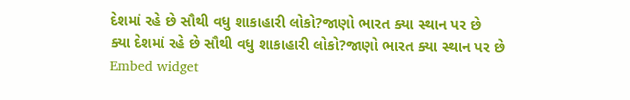દેશમાં રહે છે સૌથી વધુ શાકાહારી લોકો?જાણો ભારત ક્યા સ્થાન પર છે
ક્યા દેશમાં રહે છે સૌથી વધુ શાકાહારી લોકો?જાણો ભારત ક્યા સ્થાન પર છે
Embed widget